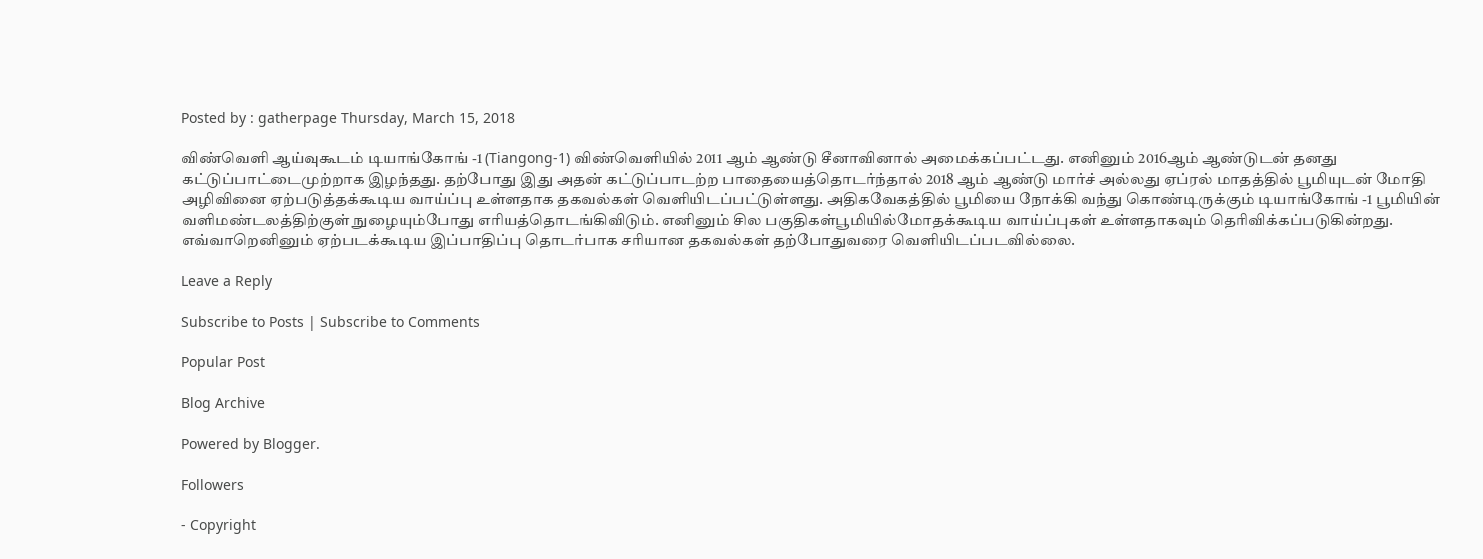Posted by : gatherpage Thursday, March 15, 2018

விண்வெளி ஆய்வுகூடம் டியாங்கோங் -1 (Tiangong-1) விண்வெளியில் 2011 ஆம் ஆண்டு சீனாவினால் அமைக்கப்பட்டது. எனினும் 2016ஆம் ஆண்டுடன் தனது கட்டுப்பாட்டைமுற்றாக இழந்தது. தற்போது இது அதன் கட்டுப்பாடற்ற பாதையைத்தொடர்ந்தால் 2018 ஆம் ஆண்டு மார்ச் அல்லது ஏப்ரல் மாதத்தில் பூமியுடன் மோதி அழிவினை ஏற்படுத்தக்கூடிய வாய்ப்பு உள்ளதாக தகவல்கள் வெளியிடப்பட்டுள்ளது. அதிகவேகத்தில் பூமியை நோக்கி வந்து கொண்டிருக்கும் டியாங்கோங் -1 பூமியின் வளிமண்டலத்திற்குள் நுழையும்போது எரியத்தொடங்கிவிடும். எனினும் சில பகுதிகள்பூமியில்மோதக்கூடிய வாய்ப்புகள் உள்ளதாகவும் தெரிவிக்கப்படுகின்றது. எவ்வாறெனினும் ஏற்படக்கூடிய இப்பாதிப்பு தொடர்பாக சரியான தகவல்கள் தற்போதுவரை வெளியிடப்படவில்லை.

Leave a Reply

Subscribe to Posts | Subscribe to Comments

Popular Post

Blog Archive

Powered by Blogger.

Followers

- Copyright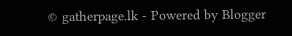© gatherpage.lk - Powered by Blogger